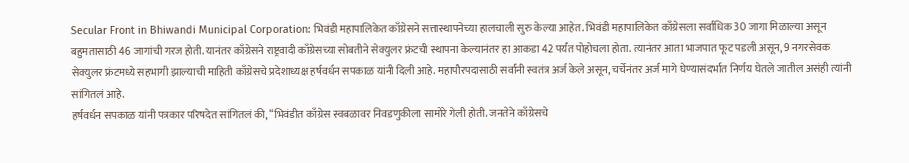Secular Front in Bhiwandi Municipal Corporation: भिवंडी महापालिकेत काँग्रेसने सत्तास्थापनेच्या हालचाली सुरु केल्या आहेत. भिवंडी महापालिकेत काँग्रेसला सर्वाधिक 30 जागा मिळाल्या असून बहुमतासाठी 46 जागांची गरज होती. यानंतर काँग्रेसने राष्ट्रवादी काँग्रेसच्या सोबतीने सेक्युलर फ्रंटची स्थापना केल्यानंतर हा आकडा 42 पर्यंत पोहोचला होता. त्यानंतर आता भाजपात फूट पडली असून, 9 नगरसेवक सेक्युलर फ्रंटमध्ये सहभागी झाल्याची माहिती काँग्रेसचे प्रदेशाध्यक्ष हर्षवर्धन सपकाळ यांनी दिली आहे. महापौरपदासाठी सर्वांनी स्वतंत्र अर्ज केले असून, चर्चेनंतर अर्ज मागे घेण्यासंदर्भात निर्णय घेतले जातील असंही त्यांनी सांगितलं आहे.
हर्षवर्धन सपकाळ यांनी पत्रकार परिषदेत सांगितलं की, “भिवंडीत काँग्रेस स्वबळावर निवडणुकीला सामोरे गेली होती. जनतेने काँग्रेसचे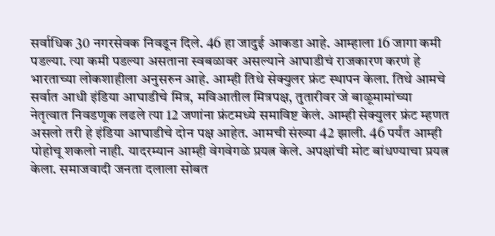सर्वाधिक 30 नगरसेवक निवडून दिले. 46 हा जादुई आकडा आहे. आम्हाला 16 जागा कमी पडल्या. त्या कमी पडल्या असताना स्वबळावर असल्याने आघाडीचं राजकारण करणं हे भारताच्या लोकशाहीला अनुसरुन आहे. आम्ही तिथे सेक्युलर फ्रंट स्थापन केला. तिथे आमचे सर्वात आधी इंडिया आघाडीचे मित्र, मविआतील मित्रपक्ष, तुतारीवर जे बाळूमामांच्या नेतृत्वात निवडणूक लढले त्या 12 जणांना फ्रंटमध्ये समाविष्ट केलं. आम्ही सेक्युलर फ्रंट म्हणत असलो तरी हे इंडिया आघाडीचे दोन पक्ष आहेत. आमची संख्या 42 झाली. 46 पर्यंत आम्ही पोहोचू शकलो नाही. यादरम्यान आम्ही वेगवेगळे प्रयत्न केले. अपक्षांची मोट बांधण्याचा प्रयत्न केला. समाजवादी जनता दलाला सोबत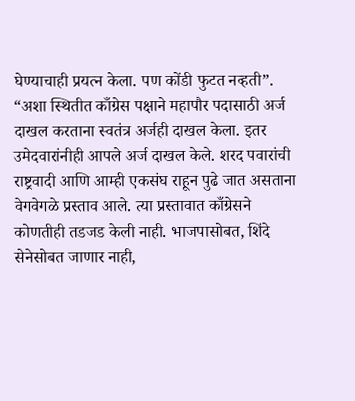घेण्याचाही प्रयत्न केला. पण कोंडी फुटत नव्हती”.
“अशा स्थितीत काँग्रेस पक्षाने महापौर पदासाठी अर्ज दाखल करताना स्वतंत्र अर्जही दाखल केला. इतर उमेदवारांनीही आपले अर्ज दाखल केले. शरद पवारांची राष्ट्रवादी आणि आम्ही एकसंघ राहून पुढे जात असताना वेगवेगळे प्रस्ताव आले. त्या प्रस्तावात काँग्रेसने कोणतीही तडजड केली नाही. भाजपासोबत, शिंदे सेनेसोबत जाणार नाही,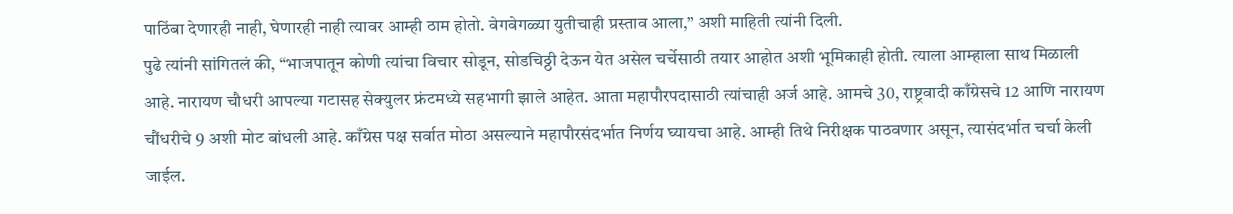पाठिंबा देणारही नाही, घेणारही नाही त्यावर आम्ही ठाम होतो. वेगवेगळ्या युतीचाही प्रस्ताव आला,” अशी माहिती त्यांनी दिली.
पुढे त्यांनी सांगितलं की, “भाजपातून कोणी त्यांचा विचार सोडून, सोडचिठ्ठी देऊन येत असेल चर्चेसाठी तयार आहोत अशी भूमिकाही होती. त्याला आम्हाला साथ मिळाली आहे. नारायण चौधरी आपल्या गटासह सेक्युलर फ्रंटमध्ये सहभागी झाले आहेत. आता महापौरपदासाठी त्यांचाही अर्ज आहे. आमचे 30, राष्ट्रवादी काँग्रेसचे 12 आणि नारायण चौंधरीचे 9 अशी मोट बांधली आहे. काँग्रेस पक्ष सर्वात मोठा असल्याने महापौरसंदर्भात निर्णय घ्यायचा आहे. आम्ही तिथे निरीक्षक पाठवणार असून, त्यासंदर्भात चर्चा केली जाईल.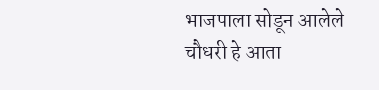भाजपाला सोडून आलेले चौधरी हे आता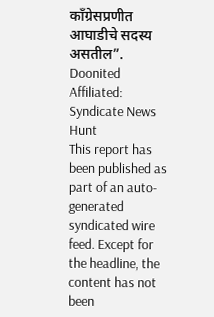काँग्रेसप्रणीत आघाडीचे सदस्य असतील”.
Doonited Affiliated: Syndicate News Hunt
This report has been published as part of an auto-generated syndicated wire feed. Except for the headline, the content has not been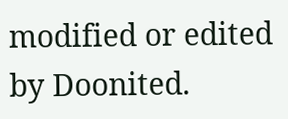modified or edited by Doonited.